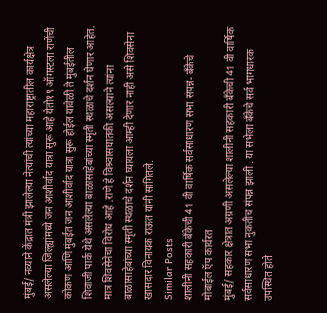मुंबई/ नव्याने केंद्रात मंत्री झालेल्या नेत्यांची त्यांच्या महाराष्ट्रातील कार्यक्षेत्र असलेल्या जिल्ह्यांमध्ये जन आशीर्वाद यात्रा सुरू आहे येतो१९ ऑगस्टला राणेंची कोकण आणि मुंबईत जन आशीर्वाद यात्रा सुरू होईल यावेळी ते मुंबईतील शिवाजी पार्क येथे असलेल्या बाळासाहेबांच्या स्मृती स्थळाचे दर्शन घेणार आहेत. मात्र शिवसेनेचा विरोध आहे .राणे हे विश्र्वासघातकी असल्याने त्यांना बाळासाहेबांच्या स्मृती स्थळाचे दर्शन घ्यायला आम्ही देणार नाही असे शिवसेना खासदार विनायक राऊत यांनी सांगितले.
Similar Posts
शालीनी सहकारी बँकेची 41 वी वार्षिक सर्वसाधारण सभा संपन्न- बँकेचे मोबाईल ऍप कार्यरत
मुंबई/ सहकार क्षेत्रात अग्रणी असलेल्या शालीनी सहकारी बँकेची 41 वी वार्षिक सर्वसाधारण सभा नुकतीच संपन्न झाली . या सभेला बँकेचे सर्व भागधारक उपस्थित होते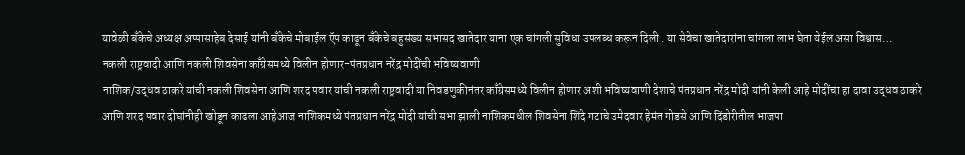यावेळी बँकेचे अध्यक्ष अप्पासाहेब देसाई यांनी बँकेचे मोबाईल ऍप काढून बँकेचे बहुसंख्य सभासद खातेदार याना एक चांगली सुविधा उपलब्ध करून दिली . या सेवेचा खातेदारांना चांगला लाभ घेता येईल असा विश्वास…
नकली राष्ट्रवादी आणि नकली शिवसेना काँग्रेसमध्ये विलीन होणार-पंतप्रधान नरेंद्र मोदींची भविष्यवाणी
नाशिक/उद्धव ठाकरे यांची नकली शिवसेना आणि शरद पवार यांची नकली राष्ट्रवादी या निवडणुकीनंतर काँग्रेसमध्ये विलीन होणार अशी भविष्यवाणी देशाचे पंतप्रधान नरेंद्र मोदी यांनी केली आहे मोदींचा हा दावा उद्धव ठाकरे आणि शरद पवार दोघांनीही खोडून काढला आहेआज नाशिकमध्ये पंतप्रधान नरेंद्र मोदी यांची सभा झाली नाशिकमधील शिवसेना शिंदे गटाचे उमेदवार हेमंत गोडसे आणि दिंडोरीतील भाजपा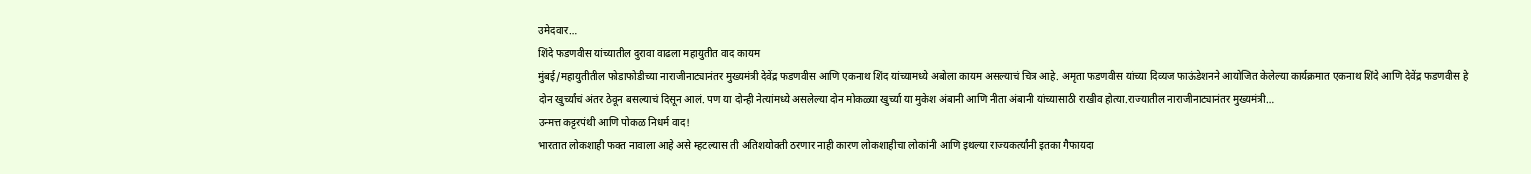उमेदवार…
शिंदे फडणवीस यांच्यातील दुरावा वाढला महायुतीत वाद कायम
मुंबई/महायुतीतील फोडाफोडीच्या नाराजीनाट्यानंतर मुख्यमंत्री देवेंद्र फडणवीस आणि एकनाथ शिंद यांच्यामध्ये अबोला कायम असल्याचं चित्र आहे. अमृता फडणवीस यांच्या दिव्यज फाऊंडेशनने आयोजित केलेल्या कार्यक्रमात एकनाथ शिंदे आणि देवेंद्र फडणवीस हे दोन खुर्च्यांचं अंतर ठेवून बसल्याचं दिसून आलं. पण या दोन्ही नेत्यांमध्ये असलेल्या दोन मोकळ्या खुर्च्या या मुकेश अंबानी आणि नीता अंबानी यांच्यासाठी राखीव होत्या.राज्यातील नाराजीनाट्यानंतर मुख्यमंत्री…
उन्मत्त कट्टरपंथी आणि पोकळ निधर्म वाद!
भारतात लोकशाही फक्त नावाला आहे असे म्हटल्यास ती अतिशयोक्ती ठरणार नाही कारण लोकशाहीचा लोकांनी आणि इथल्या राज्यकर्त्यांनी इतका गैफायदा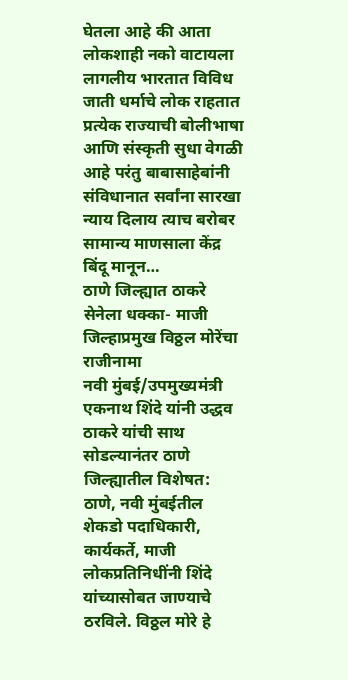घेतला आहे की आता लोकशाही नको वाटायला लागलीय भारतात विविध जाती धर्माचे लोक राहतात प्रत्येक राज्याची बोलीभाषा आणि संस्कृती सुधा वेगळी आहे परंतु बाबासाहेबांनी संविधानात सर्वांना सारखा न्याय दिलाय त्याच बरोबर सामान्य माणसाला केंद्र बिंदू मानून…
ठाणे जिल्ह्यात ठाकरे सेनेला धक्का- माजी जिल्हाप्रमुख विठ्ठल मोरेंचा राजीनामा
नवी मुंबई/उपमुख्यमंत्री एकनाथ शिंदे यांनी उद्धव ठाकरे यांची साथ सोडल्यानंतर ठाणे जिल्ह्यातील विशेषत: ठाणे, नवी मुंबईतील शेकडो पदाधिकारी, कार्यकर्ते, माजी लोकप्रतिनिधींनी शिंदे यांच्यासोबत जाण्याचे ठरविले. विठ्ठल मोरे हे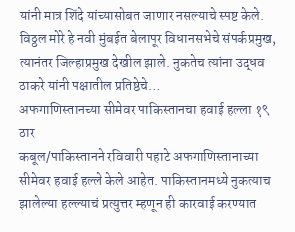यांनी मात्र शिंदे यांच्यासोबत जाणार नसल्याचे स्पष्ट केले. विठ्ठल मोरे हे नवी मुंबईत बेलापूर विधानसभेचे संपर्कप्रमुख, त्यानंतर जिल्हाप्रमुख देखील झाले. नुकतेच त्यांना उद्धव ठाकरे यांनी पक्षातील प्रतिष्ठेचे…
अफगाणिस्तानच्या सीमेवर पाकिस्तानचा हवाई हल्ला १९ ठार
कबूल/पाकिस्तानने रविवारी पहाटे अफगाणिस्तानाच्या सीमेवर हवाई हल्ले केले आहेत. पाकिस्तानमध्ये नुकत्याच झालेल्या हल्ल्याचं प्रत्युत्तर म्हणून ही कारवाई करण्यात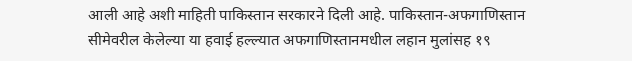आली आहे अशी माहिती पाकिस्तान सरकारने दिली आहे. पाकिस्तान-अफगाणिस्तान सीमेवरील केलेल्या या हवाई हल्ल्यात अफगाणिस्तानमधील लहान मुलांसह १९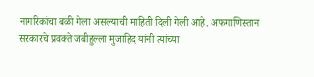नागरिकांचा बळी गेला असल्याची माहिती दिली गेली आहे. अफगाणिस्तान सरकारचे प्रवक्ते जबीहुल्ला मुजाहिद यांनी त्यांच्या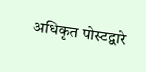अधिकृत पोस्टद्वारे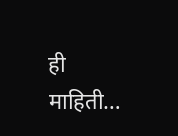ही माहिती…